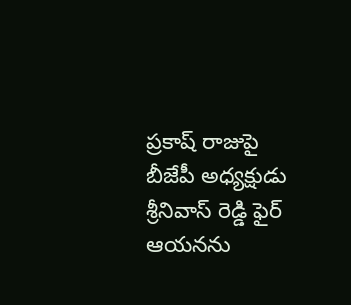ప్రకాష్ రాజుపై బీజేపీ అధ్యక్షుడు శ్రీనివాస్ రెడ్డి ఫైర్
ఆయనను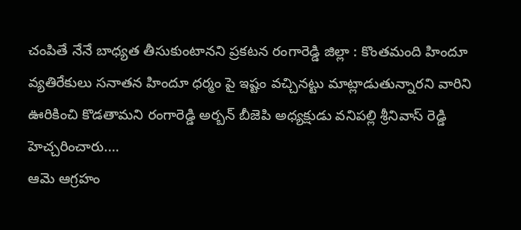చంపితే నేనే బాధ్యత తీసుకుంటానని ప్రకటన రంగారెడ్డి జిల్లా : కొంతమంది హిందూ వ్యతిరేకులు సనాతన హిందూ ధర్మం పై ఇష్టం వచ్చినట్టు మాట్లాడుతున్నారని వారిని ఊరికించి కొడతామని రంగారెడ్డి అర్బన్ బీజెపి అధ్యక్షుడు వనిపల్లి శ్రీనివాస్ రెడ్డి హెచ్చరించారు.…
ఆమె ఆగ్రహం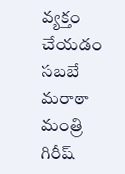వ్యక్తం చేయడం సబబే
మరాఠా మంత్రి గిరీష్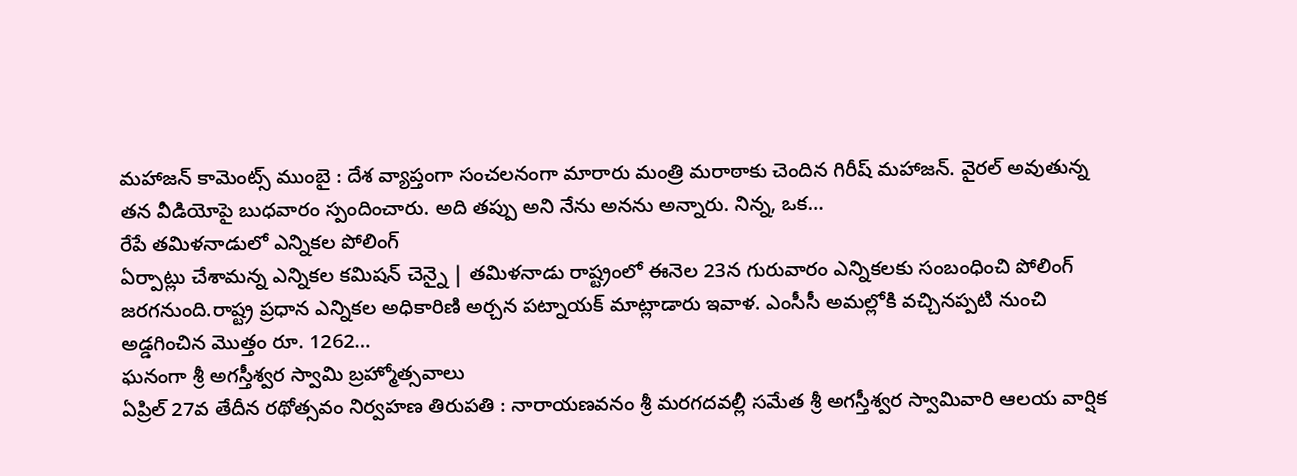మహాజన్ కామెంట్స్ ముంబై : దేశ వ్యాప్తంగా సంచలనంగా మారారు మంత్రి మరాఠాకు చెందిన గిరీష్ మహాజన్. వైరల్ అవుతున్న తన వీడియోపై బుధవారం స్పందించారు. అది తప్పు అని నేను అనను అన్నారు. నిన్న, ఒక…
రేపే తమిళనాడులో ఎన్నికల పోలింగ్
ఏర్పాట్లు చేశామన్న ఎన్నికల కమిషన్ చెన్నై | తమిళనాడు రాష్ట్రంలో ఈనెల 23న గురువారం ఎన్నికలకు సంబంధించి పోలింగ్ జరగనుంది.రాష్ట్ర ప్రధాన ఎన్నికల అధికారిణి అర్చన పట్నాయక్ మాట్లాడారు ఇవాళ. ఎంసీసీ అమల్లోకి వచ్చినప్పటి నుంచి అడ్డగించిన మొత్తం రూ. 1262…
ఘనంగా శ్రీ అగస్తీశ్వర స్వామి బ్రహ్మోత్సవాలు
ఏప్రిల్ 27వ తేదీన రథోత్సవం నిర్వహణ తిరుపతి : నారాయణవనం శ్రీ మరగదవల్లీ సమేత శ్రీ అగస్తీశ్వర స్వామివారి ఆలయ వార్షిక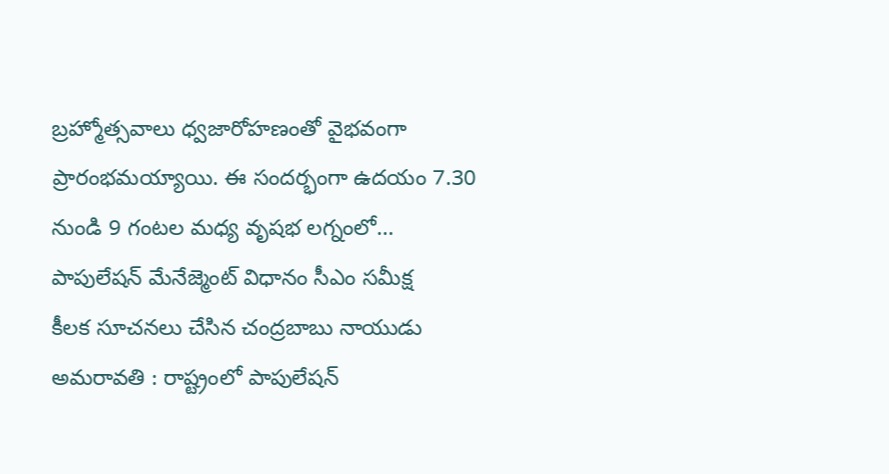బ్రహ్మోత్సవాలు ధ్వజారోహణంతో వైభవంగా ప్రారంభమయ్యాయి. ఈ సందర్భంగా ఉదయం 7.30 నుండి 9 గంటల మధ్య వృషభ లగ్నంలో…
పాపులేషన్ మేనేజ్మెంట్ విధానం సీఎం సమీక్ష
కీలక సూచనలు చేసిన చంద్రబాబు నాయుడు అమరావతి : రాష్ట్రంలో పాపులేషన్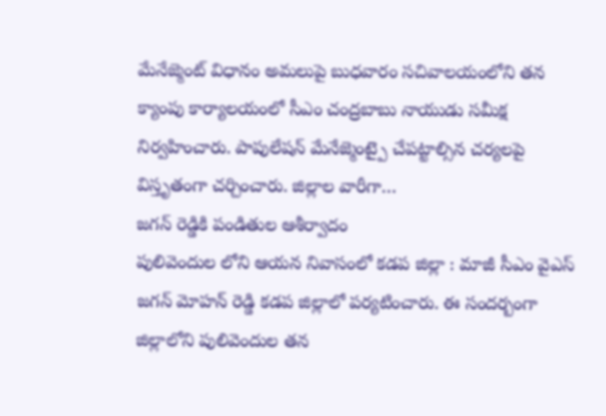మేనేజ్మెంట్ విధానం అమలుపై బుధవారం సచివాలయంలోని తన క్యాంపు కార్యాలయంలో సీఎం చంద్రబాబు నాయుడు సమీక్ష నిర్వహించారు. పాపులేషన్ మేనేజ్మెంట్పై చేపట్టాల్సిన చర్యలపై విస్తృతంగా చర్చించారు. జిల్లాల వారీగా…
జగన్ రెడ్డికి పండితుల ఆశీర్వాదం
పులివెందుల లోని ఆయన నివాసంలో కడప జిల్లా : మాజీ సీఎం వైఎస్ జగన్ మోహన్ రెడ్డి కడప జిల్లాలో పర్యటించారు. ఈ సందర్బంగా జిల్లాలోని పులివెందుల తన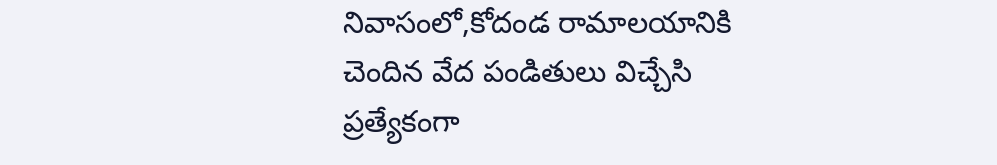నివాసంలో,కోదండ రామాలయానికి చెందిన వేద పండితులు విచ్చేసి ప్రత్యేకంగా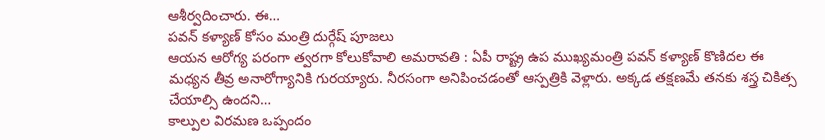ఆశీర్వదించారు. ఈ…
పవన్ కళ్యాణ్ కోసం మంత్రి దుర్గేష్ పూజలు
ఆయన ఆరోగ్య పరంగా త్వరగా కోలుకోవాలి అమరావతి : ఏపీ రాష్ట్ర ఉప ముఖ్యమంత్రి పవన్ కళ్యాణ్ కొణిదల ఈ మధ్యన తీవ్ర అనారోగ్యానికి గురయ్యారు. నీరసంగా అనిపించడంతో ఆస్పత్రికి వెళ్లారు. అక్కడ తక్షణమే తనకు శస్త్ర చికిత్స చేయాల్సి ఉందని…
కాల్పుల విరమణ ఒప్పందం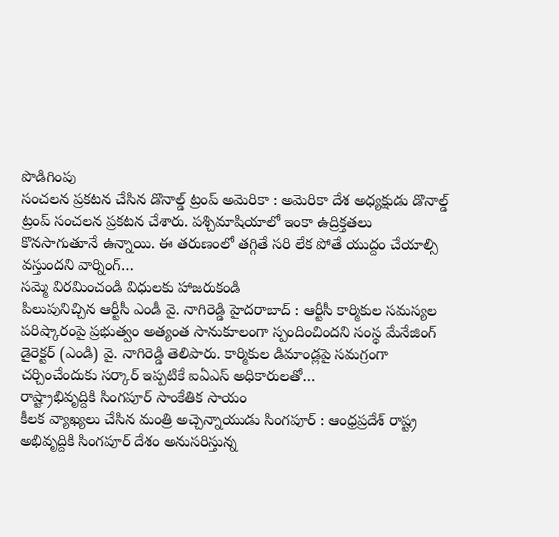పొడిగింపు
సంచలన ప్రకటన చేసిన డొనాల్డ్ ట్రంప్ అమెరికా : అమెరికా దేశ అధ్యక్షుడు డొనాల్డ్ ట్రంప్ సంచలన ప్రకటన చేశారు. పశ్చిమాషియాలో ఇంకా ఉద్రిక్తతలు కొనసాగుతూనే ఉన్నాయి. ఈ తరుణంలో తగ్గితే సరి లేక పోతే యుద్దం చేయాల్సి వస్తుందని వార్నింగ్…
సమ్మె విరమించండి విధులకు హాజరుకండి
పిలుపునిచ్చిన ఆర్టీసీ ఎండీ వై. నాగిరెడ్డి హైదరాబాద్ : ఆర్టీసీ కార్మికుల సమస్యల పరిష్కారంపై ప్రభుత్వం అత్యంత సానుకూలంగా స్పందించిందని సంస్థ మేనేజింగ్ డైరెక్టర్ (ఎండి) వై. నాగిరెడ్డి తెలిపారు. కార్మికుల డిమాండ్లపై సమగ్రంగా చర్చించేందుకు సర్కార్ ఇప్పటికే ఐఏఎస్ అధికారులతో…
రాష్ట్రాభివృద్దికి సింగపూర్ సాంకేతిక సాయం
కీలక వ్యాఖ్యలు చేసిన మంత్రి అచ్చెన్నాయుడు సింగపూర్ : ఆంధ్రప్రదేశ్ రాష్ట్ర అభివృద్దికి సింగపూర్ దేశం అనుసరిస్తున్న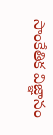సాంకేతిక విజ్ఞానం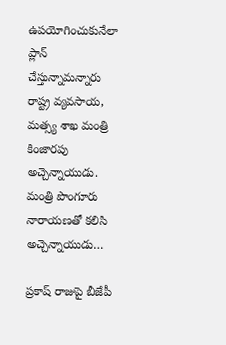ఉపయోగించుకునేలా ప్లాన్ చేస్తున్నామన్నారు రాష్ట్ర వ్యవసాయ, మత్స్య శాఖ మంత్రి కింజారపు అచ్చెన్నాయుడు. మంత్రి పొంగూరు నారాయణతో కలిసి అచ్చెన్నాయుడు…

ప్రకాష్ రాజుపై బీజేపీ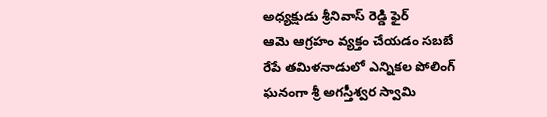అధ్యక్షుడు శ్రీనివాస్ రెడ్డి ఫైర్
ఆమె ఆగ్రహం వ్యక్తం చేయడం సబబే
రేపే తమిళనాడులో ఎన్నికల పోలింగ్
ఘనంగా శ్రీ అగస్తీశ్వర స్వామి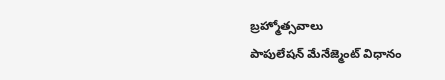బ్రహ్మోత్సవాలు
పాపులేషన్ మేనేజ్మెంట్ విధానం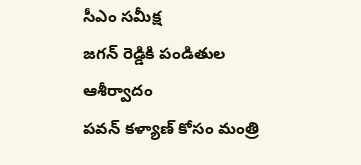సీఎం సమీక్ష
జగన్ రెడ్డికి పండితుల ఆశీర్వాదం
పవన్ కళ్యాణ్ కోసం మంత్రి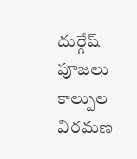దుర్గేష్ పూజలు
కాల్పుల విరమణ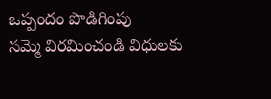ఒప్పందం పొడిగింపు
సమ్మె విరమించండి విధులకు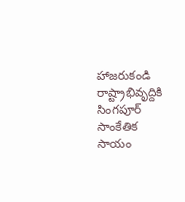హాజరుకండి
రాష్ట్రాభివృద్దికి సింగపూర్ సాంకేతిక సాయం